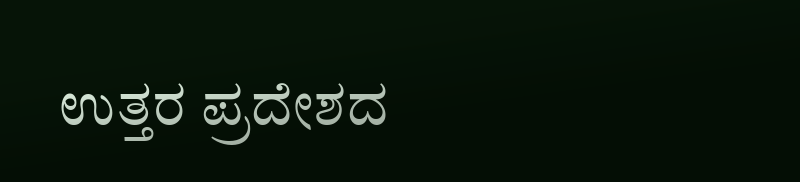ಉತ್ತರ ಪ್ರದೇಶದ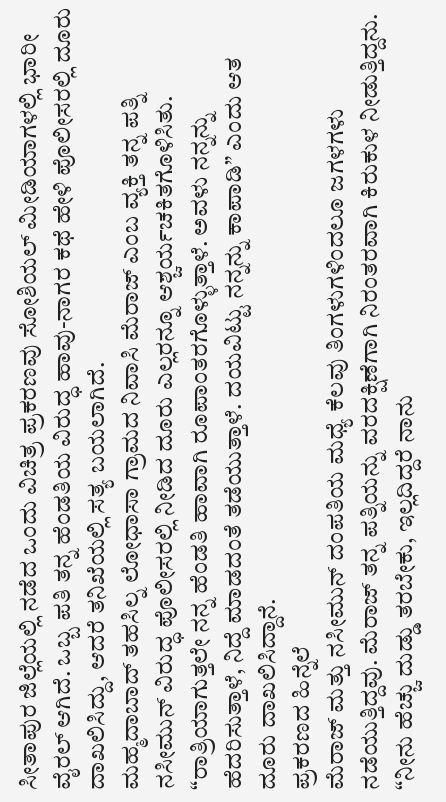ಸೀತಾಪುರ ಜಿಲ್ಲೆಯಲ್ಲಿ ನಡೆದ ಒಂದು ವಿಚಿತ್ರ ಪ್ರಕರಣವು ಸೋಶಿಯಲ್ ಮೀಡಿಯಾಗಳಲ್ಲಿ ಭಾರೀ ವೈರಲ್ ಆಗಿದೆ. ಒಬ್ಬ ಪತಿ ತನ್ನ ಹೆಂಡತಿಯ ವಿರುದ್ಧ ಹಾವು-ನಾಗರ ಕಥೆ ಹೇಳಿ ಪೊಲೀಸರಲ್ಲಿ ದೂರು ದಾಖಲಿಸಿದ್ದು, ಆದರೆ ತನಿಖೆಯಲ್ಲಿ ಸತ್ಯ ಬಯಲಾಗಿದೆ.
ಮಹ್ಮದಾಬಾದ್ ತಹಸಿಲ್ನ ಲೋಧಾಸಾ ಗ್ರಾಮದ ನಿವಾಸಿ ಮೆರಾಜ್ ಎಂಬ ವ್ಯಕ್ತಿ ತನ್ನ ಪತ್ನಿ ನಸೀಮುನ್ ವಿರುದ್ಧ ಪೊಲೀಸರಲ್ಲಿ ನೀಡಿದ ದೂರು ಎಲ್ಲರನ್ನೂ ಆಶ್ಚರ್ಯಚಕಿತಗೊಳಿಸಿತು. “ರಾತ್ರಿಯಾಗುತ್ತಲೇ ನನ್ನ ಹೆಂಡತಿ ಹಾವಾಗಿ ರೂಪಾಂತರಗೊಳ್ಳುತ್ತಾಳೆ. ಅವಳು ನನ್ನನ್ನು ಹೆದರಿಸುತ್ತಾಳೆ, ನಿದ್ದೆ ಮಾಡದಂತೆ ತಡೆಯುತ್ತಾಳೆ. ದಯವಿಟ್ಟು ನನ್ನನ್ನು ಕಾಪಾಡಿ” ಎಂದು ಆತ ದೂರು ದಾಖಲಿಸಿದ್ದಾನೆ.
ಪ್ರಕರಣದ ಹಿನ್ನೆಲೆ
ಮೆರಾಜ್ ಮತ್ತು ನಸೀಮುನ್ ದಂಪತಿಯ ಮಧ್ಯೆ ಕೆಲವು ತಿಂಗಳುಗಳಿಂದಲೂ ಜಗಳಗಳು ನಡೆಯುತ್ತಿದ್ದವು. ಮೆರಾಜ್ ತನ್ನ ಪತ್ನಿಯನ್ನು ವರದಕ್ಷಿಣೆಗಾಗಿ ನಿರಂತರವಾಗಿ ಕಿರುಕುಳ ನೀಡುತ್ತಿದ್ದನು. “ನೀನು ಹೆಚ್ಚು ದುಡ್ಡು ತರಬೇಕು, ಇಲ್ಲದಿದ್ದರೆ ನಾನು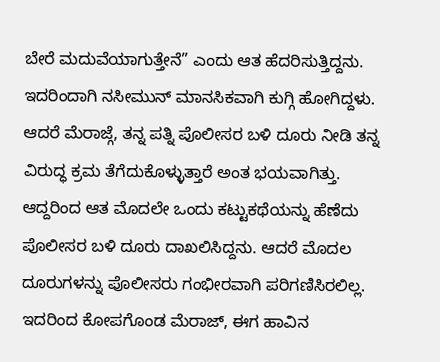ಬೇರೆ ಮದುವೆಯಾಗುತ್ತೇನೆ” ಎಂದು ಆತ ಹೆದರಿಸುತ್ತಿದ್ದನು. ಇದರಿಂದಾಗಿ ನಸೀಮುನ್ ಮಾನಸಿಕವಾಗಿ ಕುಗ್ಗಿ ಹೋಗಿದ್ದಳು. ಆದರೆ ಮೆರಾಜ್ಗೆ, ತನ್ನ ಪತ್ನಿ ಪೊಲೀಸರ ಬಳಿ ದೂರು ನೀಡಿ ತನ್ನ ವಿರುದ್ಧ ಕ್ರಮ ತೆಗೆದುಕೊಳ್ಳುತ್ತಾರೆ ಅಂತ ಭಯವಾಗಿತ್ತು. ಆದ್ದರಿಂದ ಆತ ಮೊದಲೇ ಒಂದು ಕಟ್ಟುಕಥೆಯನ್ನು ಹೆಣೆದು ಪೊಲೀಸರ ಬಳಿ ದೂರು ದಾಖಲಿಸಿದ್ದನು. ಆದರೆ ಮೊದಲ ದೂರುಗಳನ್ನು ಪೊಲೀಸರು ಗಂಭೀರವಾಗಿ ಪರಿಗಣಿಸಿರಲಿಲ್ಲ. ಇದರಿಂದ ಕೋಪಗೊಂಡ ಮೆರಾಜ್, ಈಗ ಹಾವಿನ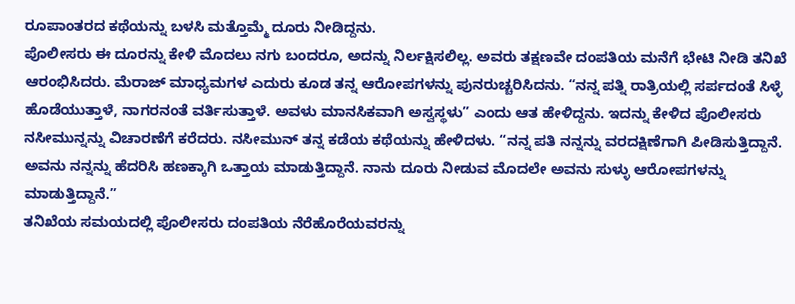ರೂಪಾಂತರದ ಕಥೆಯನ್ನು ಬಳಸಿ ಮತ್ತೊಮ್ಮೆ ದೂರು ನೀಡಿದ್ದನು.
ಪೊಲೀಸರು ಈ ದೂರನ್ನು ಕೇಳಿ ಮೊದಲು ನಗು ಬಂದರೂ, ಅದನ್ನು ನಿರ್ಲಕ್ಷಿಸಲಿಲ್ಲ. ಅವರು ತಕ್ಷಣವೇ ದಂಪತಿಯ ಮನೆಗೆ ಭೇಟಿ ನೀಡಿ ತನಿಖೆ ಆರಂಭಿಸಿದರು. ಮೆರಾಜ್ ಮಾಧ್ಯಮಗಳ ಎದುರು ಕೂಡ ತನ್ನ ಆರೋಪಗಳನ್ನು ಪುನರುಚ್ಚರಿಸಿದನು. “ನನ್ನ ಪತ್ನಿ ರಾತ್ರಿಯಲ್ಲಿ ಸರ್ಪದಂತೆ ಸಿಳ್ಳೆ ಹೊಡೆಯುತ್ತಾಳೆ, ನಾಗರನಂತೆ ವರ್ತಿಸುತ್ತಾಳೆ. ಅವಳು ಮಾನಸಿಕವಾಗಿ ಅಸ್ವಸ್ಥಳು” ಎಂದು ಆತ ಹೇಳಿದ್ದನು. ಇದನ್ನು ಕೇಳಿದ ಪೊಲೀಸರು ನಸೀಮುನ್ನನ್ನು ವಿಚಾರಣೆಗೆ ಕರೆದರು. ನಸೀಮುನ್ ತನ್ನ ಕಡೆಯ ಕಥೆಯನ್ನು ಹೇಳಿದಳು. “ನನ್ನ ಪತಿ ನನ್ನನ್ನು ವರದಕ್ಷಿಣೆಗಾಗಿ ಪೀಡಿಸುತ್ತಿದ್ದಾನೆ. ಅವನು ನನ್ನನ್ನು ಹೆದರಿಸಿ ಹಣಕ್ಕಾಗಿ ಒತ್ತಾಯ ಮಾಡುತ್ತಿದ್ದಾನೆ. ನಾನು ದೂರು ನೀಡುವ ಮೊದಲೇ ಅವನು ಸುಳ್ಳು ಆರೋಪಗಳನ್ನು ಮಾಡುತ್ತಿದ್ದಾನೆ.”
ತನಿಖೆಯ ಸಮಯದಲ್ಲಿ ಪೊಲೀಸರು ದಂಪತಿಯ ನೆರೆಹೊರೆಯವರನ್ನು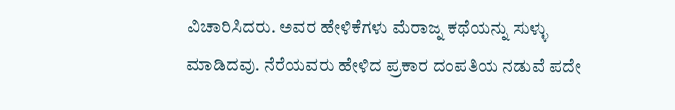ವಿಚಾರಿಸಿದರು. ಅವರ ಹೇಳಿಕೆಗಳು ಮೆರಾಜ್ನ ಕಥೆಯನ್ನು ಸುಳ್ಳು ಮಾಡಿದವು. ನೆರೆಯವರು ಹೇಳಿದ ಪ್ರಕಾರ ದಂಪತಿಯ ನಡುವೆ ಪದೇ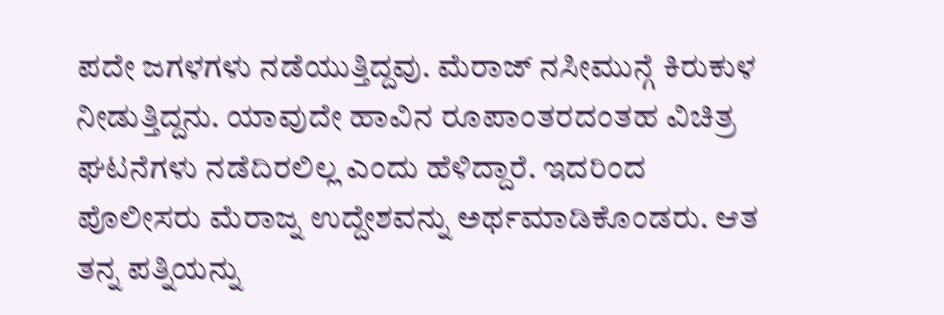ಪದೇ ಜಗಳಗಳು ನಡೆಯುತ್ತಿದ್ದವು. ಮೆರಾಜ್ ನಸೀಮುನ್ಗೆ ಕಿರುಕುಳ ನೀಡುತ್ತಿದ್ದನು. ಯಾವುದೇ ಹಾವಿನ ರೂಪಾಂತರದಂತಹ ವಿಚಿತ್ರ ಘಟನೆಗಳು ನಡೆದಿರಲಿಲ್ಲ ಎಂದು ಹೆಳಿದ್ದಾರೆ. ಇದರಿಂದ ಪೊಲೀಸರು ಮೆರಾಜ್ನ ಉದ್ದೇಶವನ್ನು ಅರ್ಥಮಾಡಿಕೊಂಡರು. ಆತ ತನ್ನ ಪತ್ನಿಯನ್ನು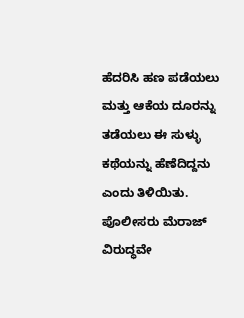ಹೆದರಿಸಿ ಹಣ ಪಡೆಯಲು ಮತ್ತು ಆಕೆಯ ದೂರನ್ನು ತಡೆಯಲು ಈ ಸುಳ್ಳು ಕಥೆಯನ್ನು ಹೆಣೆದಿದ್ದನು ಎಂದು ತಿಳಿಯಿತು.
ಪೊಲೀಸರು ಮೆರಾಜ್ ವಿರುದ್ಧವೇ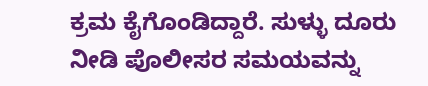ಕ್ರಮ ಕೈಗೊಂಡಿದ್ದಾರೆ. ಸುಳ್ಳು ದೂರು ನೀಡಿ ಪೊಲೀಸರ ಸಮಯವನ್ನು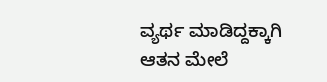ವ್ಯರ್ಥ ಮಾಡಿದ್ದಕ್ಕಾಗಿ ಆತನ ಮೇಲೆ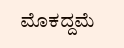ಮೊಕದ್ದಮೆ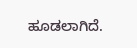ಹೂಡಲಾಗಿದೆ.